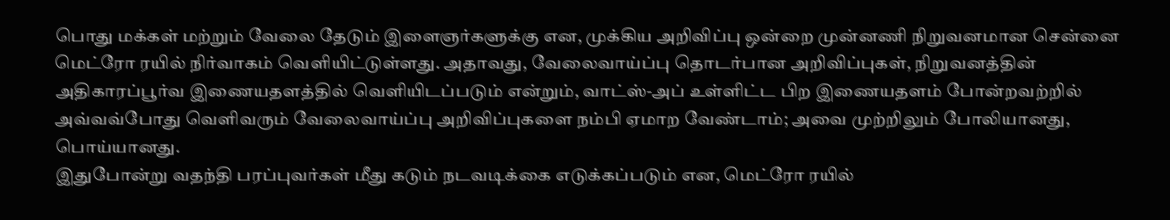பொது மக்கள் மற்றும் வேலை தேடும் இளைஞர்களுக்கு என, முக்கிய அறிவிப்பு ஒன்றை முன்னணி நிறுவனமான சென்னை மெட்ரோ ரயில் நிர்வாகம் வெளியிட்டுள்ளது. அதாவது, வேலைவாய்ப்பு தொடர்பான அறிவிப்புகள், நிறுவனத்தின் அதிகாரப்பூர்வ இணையதளத்தில் வெளியிடப்படும் என்றும், வாட்ஸ்-அப் உள்ளிட்ட பிற இணையதளம் போன்றவற்றில் அவ்வவ்போது வெளிவரும் வேலைவாய்ப்பு அறிவிப்புகளை நம்பி ஏமாற வேண்டாம்; அவை முற்றிலும் போலியானது, பொய்யானது.
இதுபோன்று வதந்தி பரப்புவர்கள் மீது கடும் நடவடிக்கை எடுக்கப்படும் என, மெட்ரோ ரயில்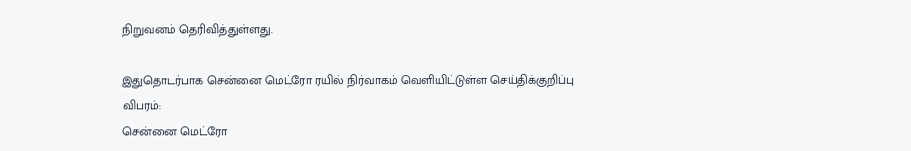நிறுவனம் தெரிவித்துள்ளது.

இதுதொடர்பாக சென்னை மெட்ரோ ரயில் நிர்வாகம் வெளியிட்டுள்ள செய்திக்குறிப்பு விபரம்:
சென்னை மெட்ரோ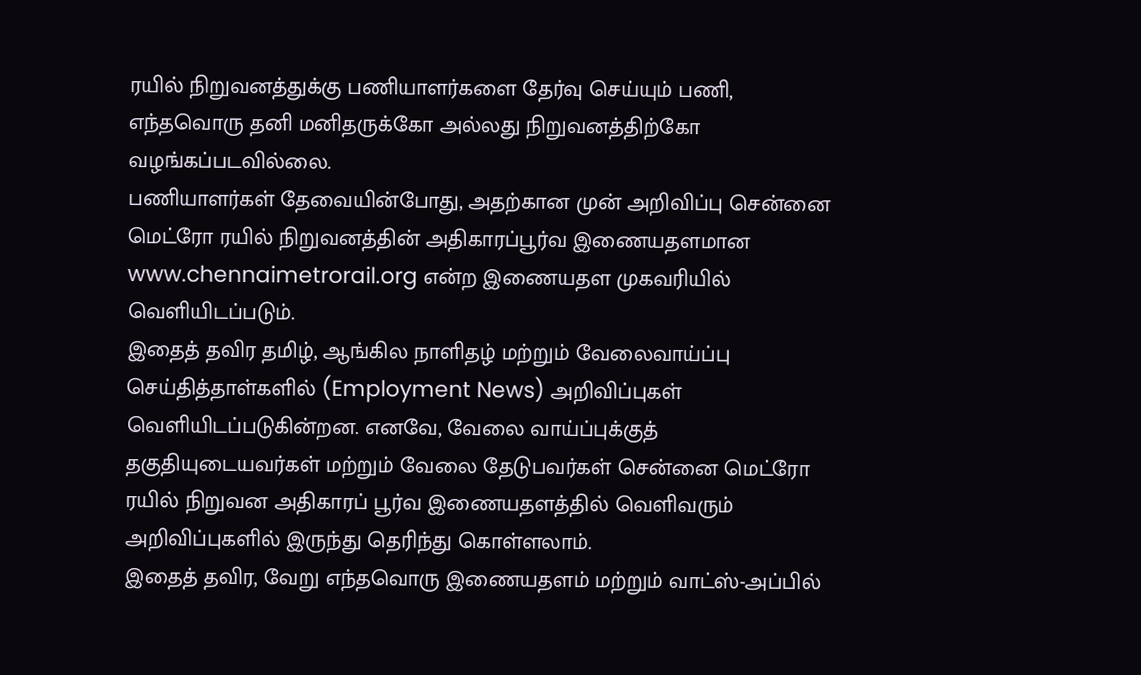ரயில் நிறுவனத்துக்கு பணியாளர்களை தேர்வு செய்யும் பணி, எந்தவொரு தனி மனிதருக்கோ அல்லது நிறுவனத்திற்கோ வழங்கப்படவில்லை.
பணியாளர்கள் தேவையின்போது, அதற்கான முன் அறிவிப்பு சென்னை மெட்ரோ ரயில் நிறுவனத்தின் அதிகாரப்பூர்வ இணையதளமான www.chennaimetrorail.org என்ற இணையதள முகவரியில் வெளியிடப்படும்.
இதைத் தவிர தமிழ், ஆங்கில நாளிதழ் மற்றும் வேலைவாய்ப்பு செய்தித்தாள்களில் (Employment News) அறிவிப்புகள் வெளியிடப்படுகின்றன. எனவே, வேலை வாய்ப்புக்குத் தகுதியுடையவர்கள் மற்றும் வேலை தேடுபவர்கள் சென்னை மெட்ரோ ரயில் நிறுவன அதிகாரப் பூர்வ இணையதளத்தில் வெளிவரும் அறிவிப்புகளில் இருந்து தெரிந்து கொள்ளலாம்.
இதைத் தவிர, வேறு எந்தவொரு இணையதளம் மற்றும் வாட்ஸ்-அப்பில்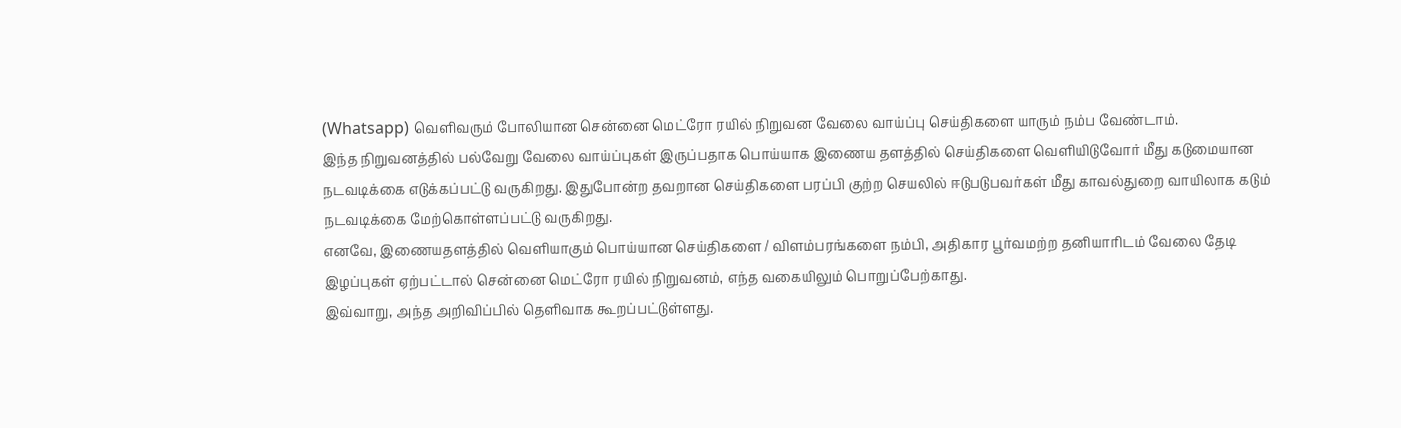(Whatsapp) வெளிவரும் போலியான சென்னை மெட்ரோ ரயில் நிறுவன வேலை வாய்ப்பு செய்திகளை யாரும் நம்ப வேண்டாம்.
இந்த நிறுவனத்தில் பல்வேறு வேலை வாய்ப்புகள் இருப்பதாக பொய்யாக இணைய தளத்தில் செய்திகளை வெளியிடுவோர் மீது கடுமையான நடவடிக்கை எடுக்கப்பட்டு வருகிறது. இதுபோன்ற தவறான செய்திகளை பரப்பி குற்ற செயலில் ஈடுபடுபவர்கள் மீது காவல்துறை வாயிலாக கடும் நடவடிக்கை மேற்கொள்ளப்பட்டு வருகிறது.
எனவே, இணையதளத்தில் வெளியாகும் பொய்யான செய்திகளை / விளம்பரங்களை நம்பி, அதிகார பூர்வமற்ற தனியாரிடம் வேலை தேடி இழப்புகள் ஏற்பட்டால் சென்னை மெட்ரோ ரயில் நிறுவனம், எந்த வகையிலும் பொறுப்பேற்காது.
இவ்வாறு, அந்த அறிவிப்பில் தெளிவாக கூறப்பட்டுள்ளது.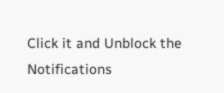Click it and Unblock the Notifications